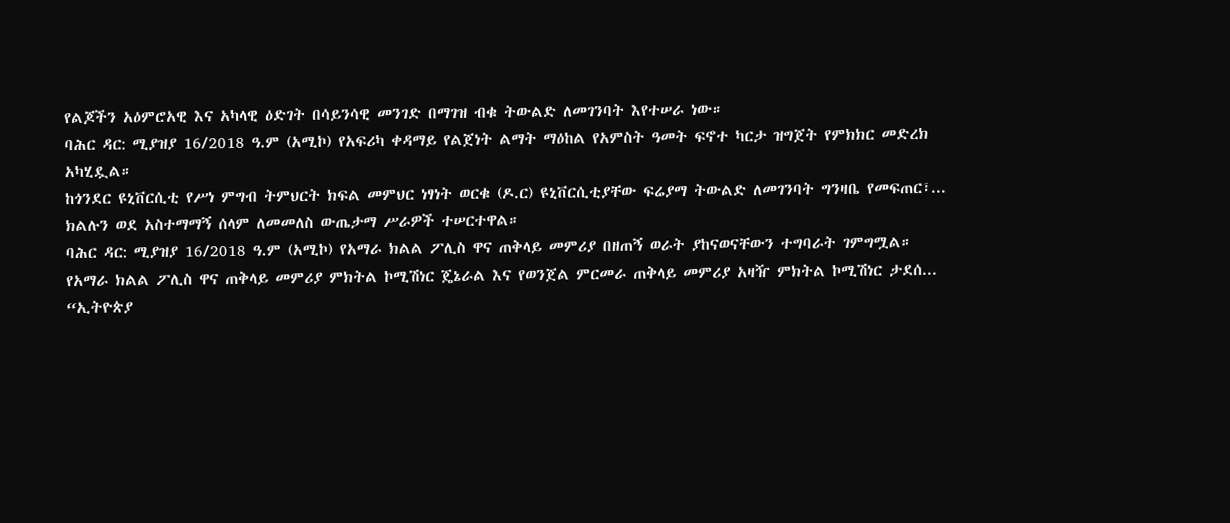የልጆችን አዕምሮአዊ እና አካላዊ ዕድገት በሳይንሳዊ መንገድ በማገዝ ብቁ ትውልድ ለመገንባት እየተሠራ ነው።
ባሕር ዳር: ሚያዝያ 16/2018 ዓ.ም (አሚኮ) የአፍሪካ ቀዳማይ የልጀነት ልማት ማዕከል የአምስት ዓመት ፍኖተ ካርታ ዝግጀት የምክክር መድረክ አካሂዷል።
ከጎንደር ዩኒቨርሲቲ የሥነ ምግብ ትምህርት ክፍል መምህር ነፃነት ወርቁ (ዶ.ር) ዩኒቨርሲቲያቸው ፍሬያማ ትውልድ ለመገንባት ግንዛቤ የመፍጠር፣...
ክልሉን ወደ አስተማማኝ ሰላም ለመመለስ ውጤታማ ሥራዎች ተሠርተዋል።
ባሕር ዳር: ሚያዝያ 16/2018 ዓ.ም (አሚኮ) የአማራ ክልል ፖሊስ ዋና ጠቅላይ መምሪያ በዘጠኝ ወራት ያከናወናቸውን ተግባራት ገምግሟል።
የአማራ ክልል ፖሊስ ዋና ጠቅላይ መምሪያ ምክትል ኮሚሽነር ጄኔራል እና የወንጀል ምርመራ ጠቅላይ መምሪያ አዛዥ ምክትል ኮሚሽነር ታደሰ...
“ኢትዮጵያ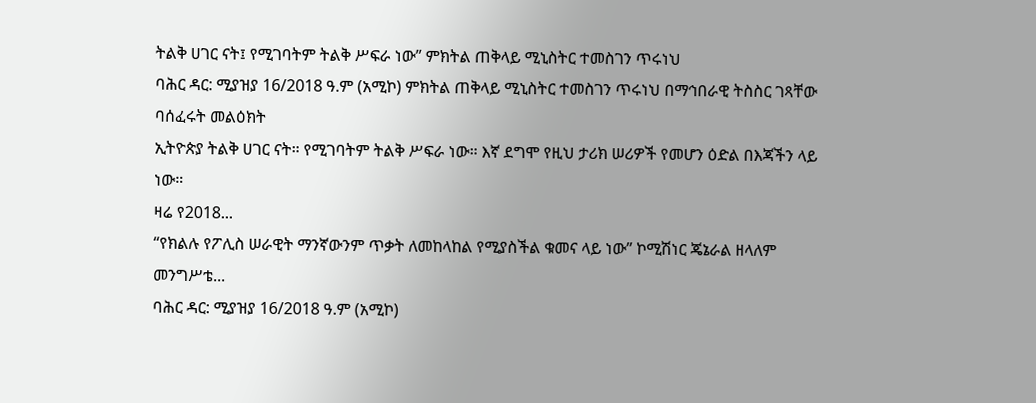ትልቅ ሀገር ናት፤ የሚገባትም ትልቅ ሥፍራ ነው” ምክትል ጠቅላይ ሚኒስትር ተመስገን ጥሩነህ
ባሕር ዳር: ሚያዝያ 16/2018 ዓ.ም (አሚኮ) ምክትል ጠቅላይ ሚኒስትር ተመስገን ጥሩነህ በማኅበራዊ ትስስር ገጻቸው ባሰፈሩት መልዕክት
ኢትዮጵያ ትልቅ ሀገር ናት። የሚገባትም ትልቅ ሥፍራ ነው። እኛ ደግሞ የዚህ ታሪክ ሠሪዎች የመሆን ዕድል በእጃችን ላይ ነው።
ዛሬ የ2018...
“የክልሉ የፖሊስ ሠራዊት ማንኛውንም ጥቃት ለመከላከል የሚያስችል ቁመና ላይ ነው” ኮሚሽነር ጄኔራል ዘላለም መንግሥቴ...
ባሕር ዳር: ሚያዝያ 16/2018 ዓ.ም (አሚኮ)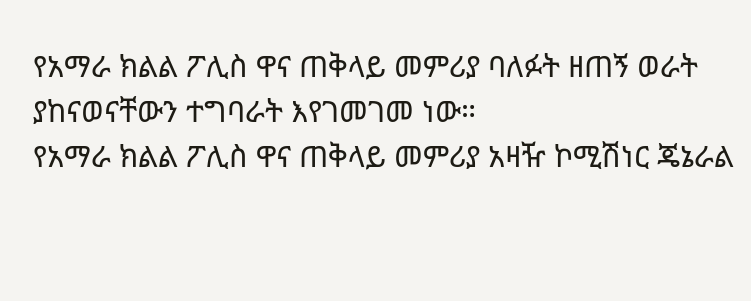የአማራ ክልል ፖሊስ ዋና ጠቅላይ መምሪያ ባለፉት ዘጠኝ ወራት ያከናወናቸውን ተግባራት እየገመገመ ነው።
የአማራ ክልል ፖሊስ ዋና ጠቅላይ መምሪያ አዛዥ ኮሚሽነር ጄኔራል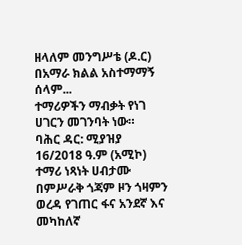ዘላለም መንግሥቴ (ዶ.ር) በአማራ ክልል አስተማማኝ ሰላም...
ተማሪዎችን ማብቃት የነገ ሀገርን መገንባት ነው።
ባሕር ዳር: ሚያዝያ 16/2018 ዓ.ም (አሚኮ) ተማሪ ነጻነት ሀብታሙ በምሥራቅ ጎጃም ዞን ጎዛምን ወረዳ የገጠር ፋና አንደኛ እና መካከለኛ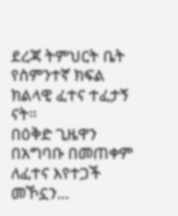ደረጃ ትምህርት ቤት የስምንተኛ ክፍል ክልላዊ ፈተና ተፈታኝ ናት።
በዕቅድ ጊዜዋን በአግባቡ በመጠቀም ለፈተና እየተጋች መኾኗን...